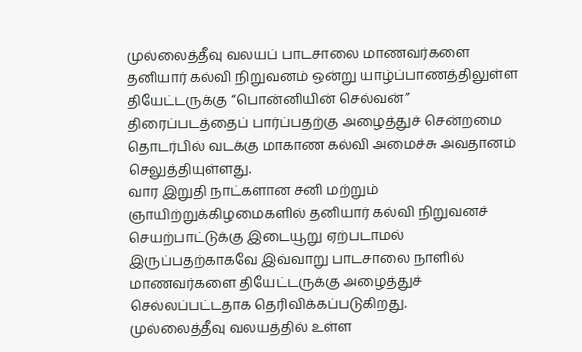முல்லைத்தீவு வலயப் பாடசாலை மாணவர்களை தனியார் கல்வி நிறுவனம் ஒன்று யாழ்ப்பாணத்திலுள்ள தியேட்டருக்கு “பொன்னியின் செல்வன்” திரைப்படத்தைப் பார்ப்பதற்கு அழைத்துச் சென்றமை தொடர்பில் வடக்கு மாகாண கல்வி அமைச்சு அவதானம் செலுத்தியுள்ளது.
வார இறுதி நாட்களான சனி மற்றும் ஞாயிற்றுக்கிழமைகளில் தனியார் கல்வி நிறுவனச் செயற்பாட்டுக்கு இடையூறு ஏற்படாமல் இருப்பதற்காகவே இவ்வாறு பாடசாலை நாளில் மாணவர்களை தியேட்டருக்கு அழைத்துச் செல்லப்பட்டதாக தெரிவிக்கப்படுகிறது.
முல்லைத்தீவு வலயத்தில் உள்ள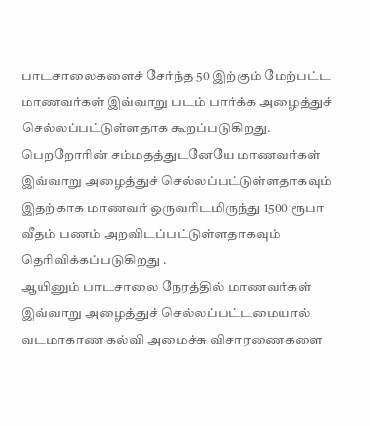பாடசாலைகளைச் சேர்ந்த 50 இற்கும் மேற்பட்ட மாணவர்கள் இவ்வாறு படம் பார்க்க அழைத்துச் செல்லப்பட்டுள்ளதாக கூறப்படுகிறது.
பெறறோரின் சம்மதத்துடனேயே மாணவர்கள் இவ்வாறு அழைத்துச் செல்லப்பட்டுள்ளதாகவும் இதற்காக மாணவர் ஒருவரிடமிருந்து 1500 ரூபா வீதம் பணம் அறவிடப்பட்டுள்ளதாகவும் தெரிவிக்கப்படுகிறது .
ஆயினும் பாடசாலை நேரத்தில் மாணவர்கள் இவ்வாறு அழைத்துச் செல்லப்பட்டமையால் வடமாகாண கல்வி அமைச்சு விசாரணைகளை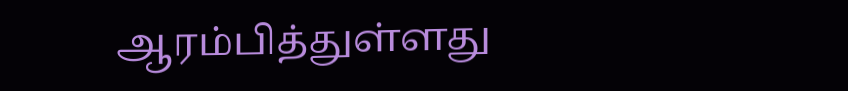ஆரம்பித்துள்ளது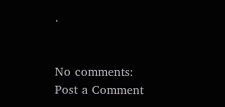.


No comments:
Post a Comment